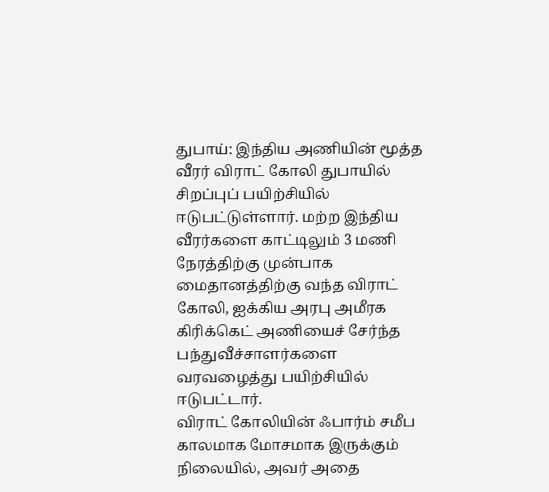துபாய்: இந்திய அணியின் மூத்த வீரர் விராட் கோலி துபாயில் சிறப்புப் பயிற்சியில் ஈடுபட்டுள்ளார். மற்ற இந்திய வீரர்களை காட்டிலும் 3 மணி நேரத்திற்கு முன்பாக மைதானத்திற்கு வந்த விராட் கோலி, ஐக்கிய அரபு அமீரக கிரிக்கெட் அணியைச் சேர்ந்த பந்துவீச்சாளர்களை வரவழைத்து பயிற்சியில் ஈடுபட்டார்.
விராட் கோலியின் ஃபார்ம் சமீப காலமாக மோசமாக இருக்கும் நிலையில், அவர் அதை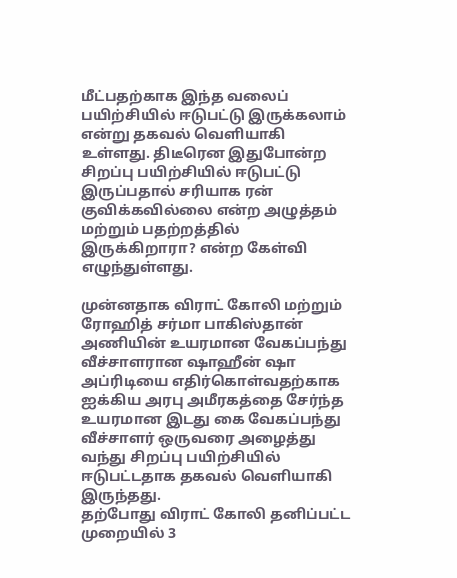மீட்பதற்காக இந்த வலைப் பயிற்சியில் ஈடுபட்டு இருக்கலாம் என்று தகவல் வெளியாகி உள்ளது. திடீரென இதுபோன்ற சிறப்பு பயிற்சியில் ஈடுபட்டு இருப்பதால் சரியாக ரன் குவிக்கவில்லை என்ற அழுத்தம் மற்றும் பதற்றத்தில் இருக்கிறாரா? என்ற கேள்வி எழுந்துள்ளது.

முன்னதாக விராட் கோலி மற்றும் ரோஹித் சர்மா பாகிஸ்தான் அணியின் உயரமான வேகப்பந்து வீச்சாளரான ஷாஹீன் ஷா அப்ரிடியை எதிர்கொள்வதற்காக ஐக்கிய அரபு அமீரகத்தை சேர்ந்த உயரமான இடது கை வேகப்பந்து வீச்சாளர் ஒருவரை அழைத்து வந்து சிறப்பு பயிற்சியில் ஈடுபட்டதாக தகவல் வெளியாகி இருந்தது.
தற்போது விராட் கோலி தனிப்பட்ட முறையில் 3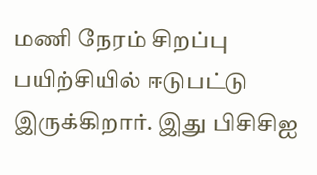மணி நேரம் சிறப்பு பயிற்சியில் ஈடுபட்டு இருக்கிறார். இது பிசிசிஐ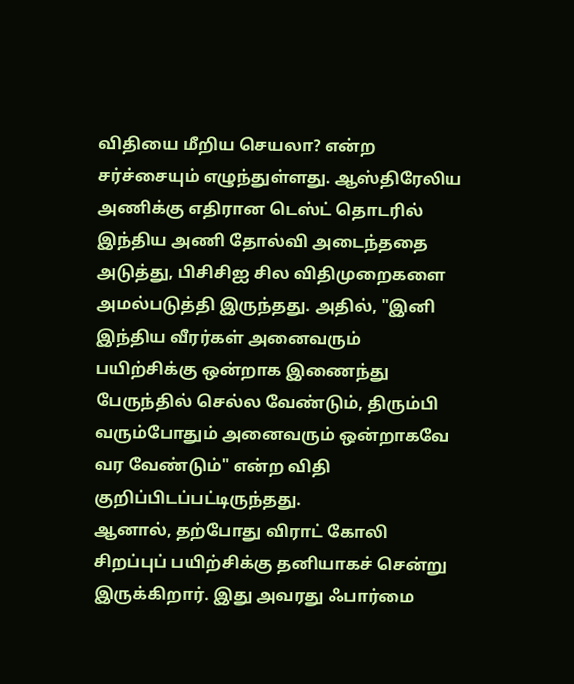விதியை மீறிய செயலா? என்ற சர்ச்சையும் எழுந்துள்ளது. ஆஸ்திரேலிய அணிக்கு எதிரான டெஸ்ட் தொடரில் இந்திய அணி தோல்வி அடைந்ததை அடுத்து, பிசிசிஐ சில விதிமுறைகளை அமல்படுத்தி இருந்தது. அதில், "இனி இந்திய வீரர்கள் அனைவரும் பயிற்சிக்கு ஒன்றாக இணைந்து பேருந்தில் செல்ல வேண்டும், திரும்பி வரும்போதும் அனைவரும் ஒன்றாகவே வர வேண்டும்" என்ற விதி குறிப்பிடப்பட்டிருந்தது.
ஆனால், தற்போது விராட் கோலி சிறப்புப் பயிற்சிக்கு தனியாகச் சென்று இருக்கிறார். இது அவரது ஃபார்மை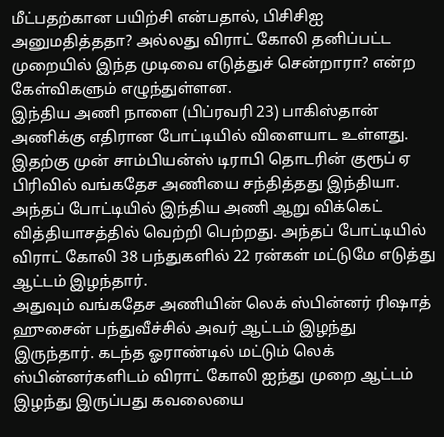மீட்பதற்கான பயிற்சி என்பதால், பிசிசிஐ அனுமதித்ததா? அல்லது விராட் கோலி தனிப்பட்ட முறையில் இந்த முடிவை எடுத்துச் சென்றாரா? என்ற கேள்விகளும் எழுந்துள்ளன.
இந்திய அணி நாளை (பிப்ரவரி 23) பாகிஸ்தான் அணிக்கு எதிரான போட்டியில் விளையாட உள்ளது. இதற்கு முன் சாம்பியன்ஸ் டிராபி தொடரின் குரூப் ஏ பிரிவில் வங்கதேச அணியை சந்தித்தது இந்தியா. அந்தப் போட்டியில் இந்திய அணி ஆறு விக்கெட் வித்தியாசத்தில் வெற்றி பெற்றது. அந்தப் போட்டியில் விராட் கோலி 38 பந்துகளில் 22 ரன்கள் மட்டுமே எடுத்து ஆட்டம் இழந்தார்.
அதுவும் வங்கதேச அணியின் லெக் ஸ்பின்னர் ரிஷாத் ஹுசைன் பந்துவீச்சில் அவர் ஆட்டம் இழந்து இருந்தார். கடந்த ஓராண்டில் மட்டும் லெக் ஸ்பின்னர்களிடம் விராட் கோலி ஐந்து முறை ஆட்டம் இழந்து இருப்பது கவலையை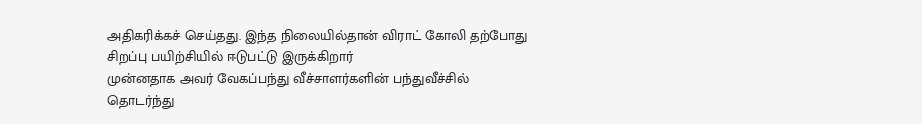அதிகரிக்கச் செய்தது. இந்த நிலையில்தான் விராட் கோலி தற்போது சிறப்பு பயிற்சியில் ஈடுபட்டு இருக்கிறார்
முன்னதாக அவர் வேகப்பந்து வீச்சாளர்களின் பந்துவீச்சில் தொடர்ந்து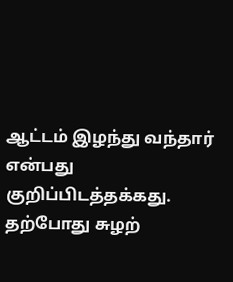ஆட்டம் இழந்து வந்தார் என்பது குறிப்பிடத்தக்கது. தற்போது சுழற்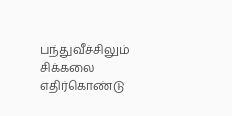பந்துவீச்சிலும் சிக்கலை எதிர்கொண்டு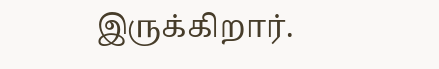இருக்கிறார்.